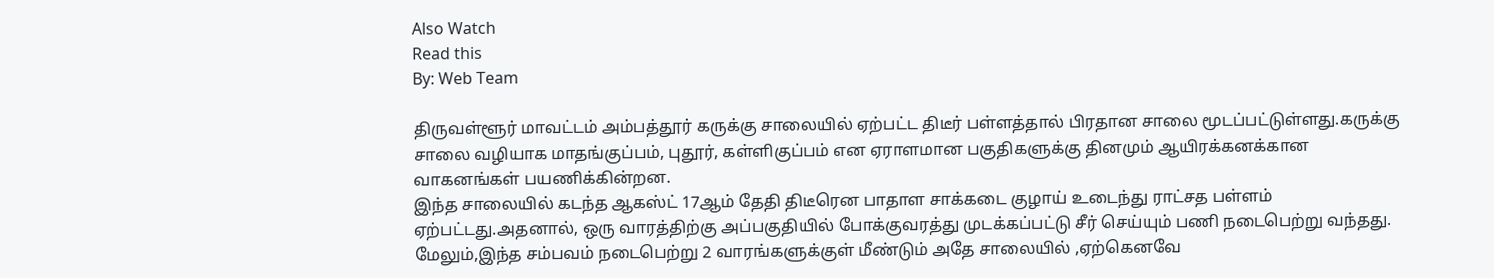Also Watch
Read this
By: Web Team

திருவள்ளூர் மாவட்டம் அம்பத்தூர் கருக்கு சாலையில் ஏற்பட்ட திடீர் பள்ளத்தால் பிரதான சாலை மூடப்பட்டுள்ளது.கருக்கு சாலை வழியாக மாதங்குப்பம், புதூர், கள்ளிகுப்பம் என ஏராளமான பகுதிகளுக்கு தினமும் ஆயிரக்கனக்கான வாகனங்கள் பயணிக்கின்றன.
இந்த சாலையில் கடந்த ஆகஸ்ட் 17ஆம் தேதி திடீரென பாதாள சாக்கடை குழாய் உடைந்து ராட்சத பள்ளம் ஏற்பட்டது.அதனால், ஒரு வாரத்திற்கு அப்பகுதியில் போக்குவரத்து முடக்கப்பட்டு சீர் செய்யும் பணி நடைபெற்று வந்தது.
மேலும்,இந்த சம்பவம் நடைபெற்று 2 வாரங்களுக்குள் மீண்டும் அதே சாலையில் ,ஏற்கெனவே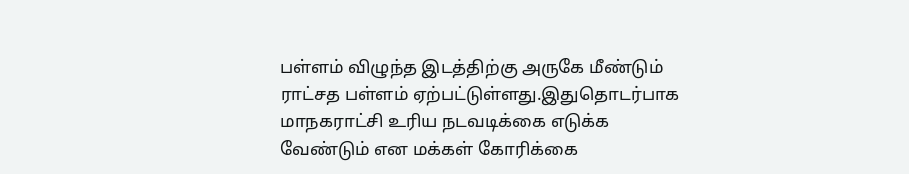பள்ளம் விழுந்த இடத்திற்கு அருகே மீண்டும் ராட்சத பள்ளம் ஏற்பட்டுள்ளது.இதுதொடர்பாக மாநகராட்சி உரிய நடவடிக்கை எடுக்க வேண்டும் என மக்கள் கோரிக்கை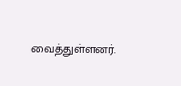வைத்துள்ளனர்.